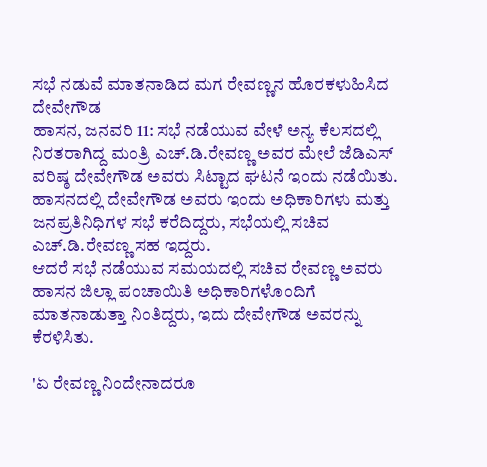ಸಭೆ ನಡುವೆ ಮಾತನಾಡಿದ ಮಗ ರೇವಣ್ಣನ ಹೊರಕಳುಹಿಸಿದ ದೇವೇಗೌಡ
ಹಾಸನ, ಜನವರಿ 11: ಸಭೆ ನಡೆಯುವ ವೇಳೆ ಅನ್ಯ ಕೆಲಸದಲ್ಲಿ ನಿರತರಾಗಿದ್ದ ಮಂತ್ರಿ ಎಚ್.ಡಿ.ರೇವಣ್ಣ ಅವರ ಮೇಲೆ ಜೆಡಿಎಸ್ ವರಿಷ್ಠ ದೇವೇಗೌಡ ಅವರು ಸಿಟ್ಟಾದ ಘಟನೆ ಇಂದು ನಡೆಯಿತು.
ಹಾಸನದಲ್ಲಿ ದೇವೇಗೌಡ ಅವರು ಇಂದು ಅಧಿಕಾರಿಗಳು ಮತ್ತು ಜನಪ್ರತಿನಿಧಿಗಳ ಸಭೆ ಕರೆದಿದ್ದರು, ಸಭೆಯಲ್ಲಿ ಸಚಿವ ಎಚ್.ಡಿ.ರೇವಣ್ಣ ಸಹ ಇದ್ದರು.
ಆದರೆ ಸಭೆ ನಡೆಯುವ ಸಮಯದಲ್ಲಿ ಸಚಿವ ರೇವಣ್ಣ ಅವರು ಹಾಸನ ಜಿಲ್ಲಾ ಪಂಚಾಯಿತಿ ಅಧಿಕಾರಿಗಳೊಂದಿಗೆ ಮಾತನಾಡುತ್ತಾ ನಿಂತಿದ್ದರು, ಇದು ದೇವೇಗೌಡ ಅವರನ್ನು ಕೆರಳಿಸಿತು.

'ಏ ರೇವಣ್ಣ ನಿಂದೇನಾದರೂ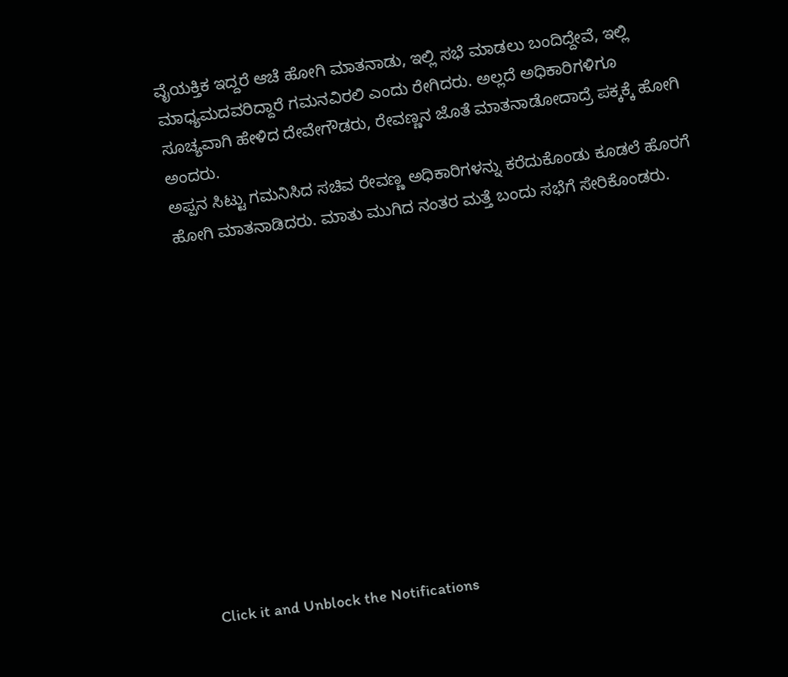ವೈಯಕ್ತಿಕ ಇದ್ದರೆ ಆಚೆ ಹೋಗಿ ಮಾತನಾಡು, ಇಲ್ಲಿ ಸಭೆ ಮಾಡಲು ಬಂದಿದ್ದೇವೆ, ಇಲ್ಲಿ ಮಾಧ್ಯಮದವರಿದ್ದಾರೆ ಗಮನವಿರಲಿ ಎಂದು ರೇಗಿದರು. ಅಲ್ಲದೆ ಅಧಿಕಾರಿಗಳಿಗೂ ಸೂಚ್ಯವಾಗಿ ಹೇಳಿದ ದೇವೇಗೌಡರು, ರೇವಣ್ಣನ ಜೊತೆ ಮಾತನಾಡೋದಾದ್ರೆ ಪಕ್ಕಕ್ಕೆ ಹೋಗಿ ಅಂದರು.
ಅಪ್ಪನ ಸಿಟ್ಟು ಗಮನಿಸಿದ ಸಚಿವ ರೇವಣ್ಣ ಅಧಿಕಾರಿಗಳನ್ನು ಕರೆದುಕೊಂಡು ಕೂಡಲೆ ಹೊರಗೆ ಹೋಗಿ ಮಾತನಾಡಿದರು. ಮಾತು ಮುಗಿದ ನಂತರ ಮತ್ತೆ ಬಂದು ಸಭೆಗೆ ಸೇರಿಕೊಂಡರು.












Click it and Unblock the Notifications